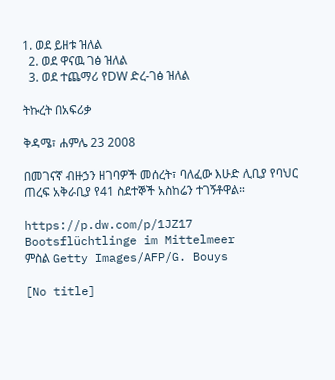1. ወደ ይዘቱ ዝለል
  2. ወደ ዋናዉ ገፅ ዝለል
  3. ወደ ተጨማሪ የDW ድረ-ገፅ ዝለል

ትኩረት በአፍሪቃ

ቅዳሜ፣ ሐምሌ 23 2008

በመገናኛ ብዙኃን ዘገባዎች መሰረት፣ ባለፈው እሁድ ሊቢያ የባህር ጠረፍ አቅራቢያ የ41 ስደተኞች አስከሬን ተገኝቶዋል።

https://p.dw.com/p/1JZ17
Bootsflüchtlinge im Mittelmeer
ምስል Getty Images/AFP/G. Bouys

[No title]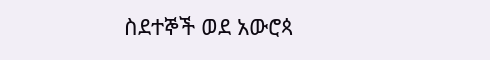ስደተኞች ወደ አውሮጳ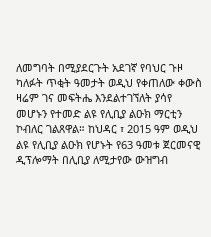ለመግባት በሚያደርጉት አደገኛ የባህር ጉዞ ካለፉት ጥቂት ዓመታት ወዲህ የቀጠለው ቀውስ ዛሬም ገና መፍትሔ እንደልተገኘለት ያሳየ መሆኑን የተመድ ልዩ የሊቢያ ልዑክ ማርቲን ኮብለር ገልጸዋል። ከህዳር ፣ 2015 ዓም ወዲህ ልዩ የሊቢያ ልዑክ የሆኑት የ63 ዓመቱ ጀርመናዊ ዲፕሎማት በሊቢያ ለሚታየው ውዝግብ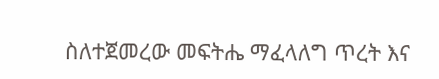ስለተጀመረው መፍትሔ ማፈላለግ ጥረት እና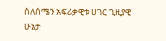ስለሰሜን አፍሪቃዊቱ ሀገር ጊዚያዊ ሁኔታ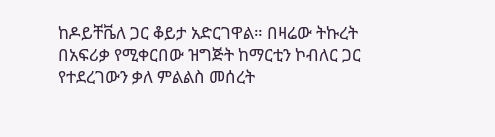ከዶይቸቬለ ጋር ቆይታ አድርገዋል። በዛሬው ትኩረት በአፍሪቃ የሚቀርበው ዝግጅት ከማርቲን ኮብለር ጋር የተደረገውን ቃለ ምልልስ መሰረት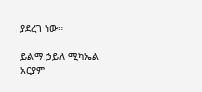ያደረገ ነው።

ይልማ ኃይለ ሚካኤል
አርያም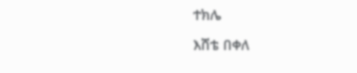ተክሌ

እሸቴ በቀለ